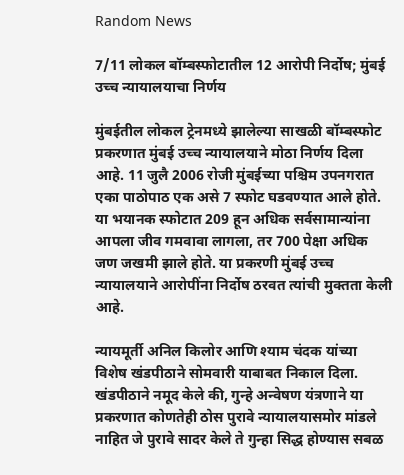Random News

7/11 लोकल बॉम्बस्फोटातील 12 आरोपी निर्दोष; मुंबई उच्च न्यायालयाचा निर्णय

मुंबईतील लोकल ट्रेनमध्ये झालेल्या साखळी बॉम्बस्फोट प्रकरणात मुंबई उच्च न्यायालयाने मोठा निर्णय दिला आहे. 11 जुलै 2006 रोजी मुंबईच्या पश्चिम उपनगरात एका पाठोपाठ एक असे 7 स्फोट घडवण्यात आले होते. या भयानक स्फोटात 209 हून अधिक सर्वसामान्यांना आपला जीव गमवावा लागला, तर 700 पेक्षा अधिक जण जखमी झाले होते. या प्रकरणी मुंबई उच्च न्यायालयाने आरोपींना निर्दोष ठरवत त्यांची मुक्तता केली आहे.

न्यायमूर्ती अनिल किलोर आणि श्याम चंदक यांच्या विशेष खंडपीठाने सोमवारी याबाबत निकाल दिला. खंडपीठाने नमूद केले की, गुन्हे अन्वेषण यंत्रणाने या प्रकरणात कोणतेही ठोस पुरावे न्यायालयासमोर मांडले नाहित जे पुरावे सादर केले ते गुन्हा सिद्ध होण्यास सबळ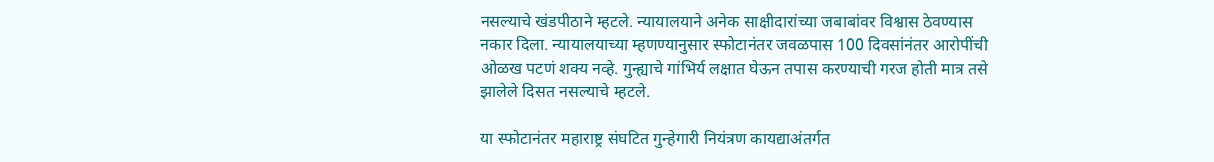नसल्याचे खंडपीठाने म्हटले. न्यायालयाने अनेक साक्षीदारांच्या जबाबांवर विश्वास ठेवण्यास नकार दिला. न्यायालयाच्या म्हणण्यानुसार स्फोटानंतर जवळपास 100 दिवसांनंतर आरोपींची ओळख पटणं शक्य नव्हे. गुन्ह्याचे गांभिर्य लक्षात घेऊन तपास करण्याची गरज होती मात्र तसे झालेले दिसत नसल्याचे म्हटले.

या स्फोटानंतर महाराष्ट्र संघटित गुन्हेगारी नियंत्रण कायद्याअंतर्गत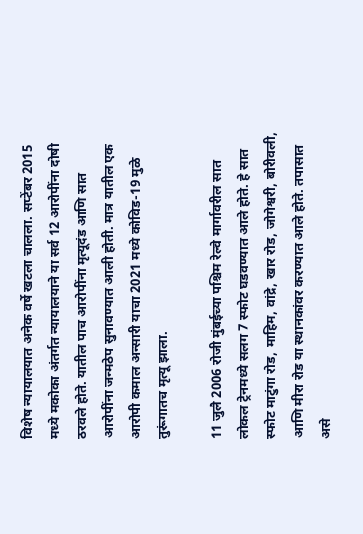विशेष न्यायालयात अनेक वर्षे खटला चालला. सप्टेंबर 2015 मध्ये मकोका अंतर्गत न्यायालयाने या सर्व 12 आरोपींना दोषी ठरवले होते. यातील पाच आरोपींना मृत्यूदंड आणि सात आरोपींना जन्मठेप सुनावण्यात आली होती. मात्र यातील एक आरोपी कमाल अन्सारी याचा 2021 मध्ये कोविड-19 मुळे तुरूंगातच मृत्यू झाला.

11 जुलै 2006 रोजी मुंबईच्या पश्चिम रेल्वे मार्गावरील सात लोकल ट्रेनमध्ये सलग 7 स्फोट घडवण्यात आले होते. हे सात स्फोट माटुंगा रोड, माहिम, वांद्रे, खार रोड, जोगेश्वरी, बोरीवली, आणि मीरा रोड या स्थानकांवर करण्यात आले होते. तपासात असे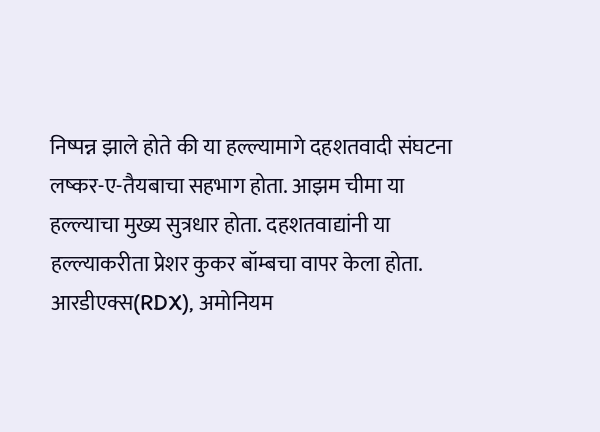निष्पन्न झाले होते की या हल्ल्यामागे दहशतवादी संघटना लष्कर-ए-तैयबाचा सहभाग होता. आझम चीमा या हल्ल्याचा मुख्य सुत्रधार होता. दहशतवाद्यांनी या हल्ल्याकरीता प्रेशर कुकर बॉम्बचा वापर केला होता. आरडीएक्स(RDX), अमोनियम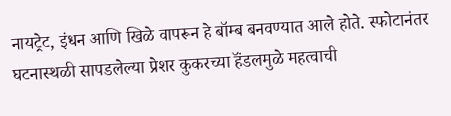नायट्रेट, इंधन आणि खिळे वापरून हे बॉम्ब बनवण्यात आले होते. स्फोटानंतर घटनास्थळी सापडलेल्या प्रेशर कुकरच्या हॅंडलमुळे महत्वाची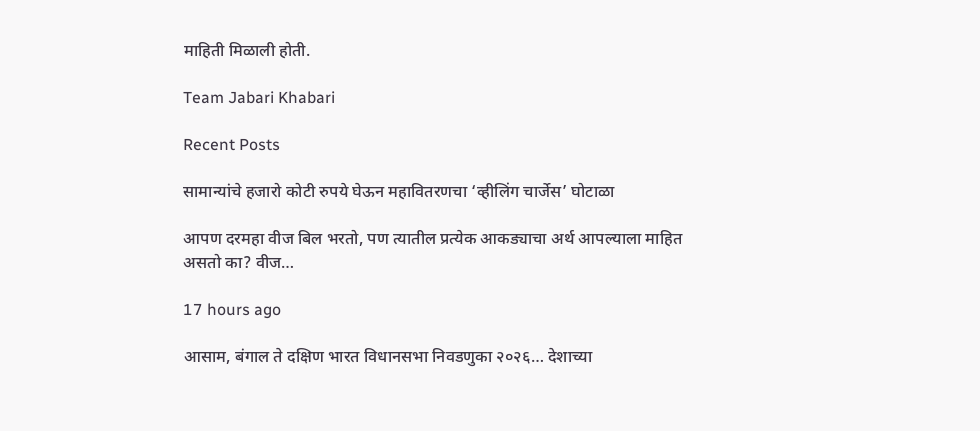माहिती मिळाली होती.

Team Jabari Khabari

Recent Posts

सामान्यांचे हजारो कोटी रुपये घेऊन महावितरणचा ‘व्हीलिंग चार्जेस’ घोटाळा

आपण दरमहा वीज बिल भरतो, पण त्यातील प्रत्येक आकड्याचा अर्थ आपल्याला माहित असतो का? वीज…

17 hours ago

आसाम, बंगाल ते दक्षिण भारत विधानसभा निवडणुका २०२६… देशाच्या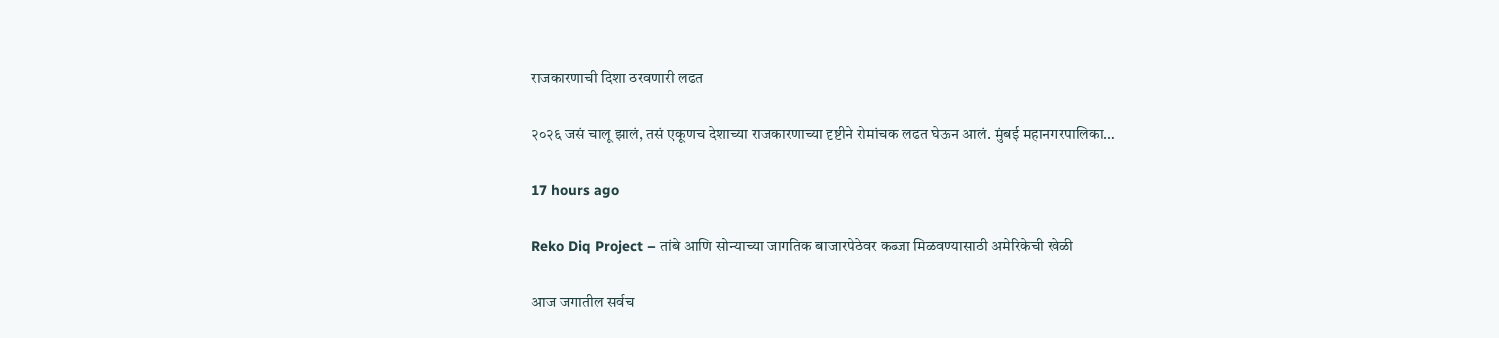राजकारणाची दिशा ठरवणारी लढत

२०२६ जसं चालू झालं, तसं एकूणच देशाच्या राजकारणाच्या दृष्टीने रोमांचक लढत घेऊन आलं. मुंबई महानगरपालिका…

17 hours ago

Reko Diq Project – तांबे आणि सोन्याच्या जागतिक बाजारपेठेवर कब्जा मिळवण्यासाठी अमेरिकेची खेळी

आज जगातील सर्वच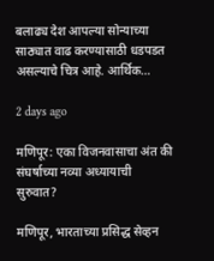बलाढ्य देश आपल्या सोन्याच्या साठ्यात वाढ करण्यासाठी धडपडत असल्याचे चित्र आहे. आर्थिक…

2 days ago

मणिपूर: एका विजनवासाचा अंत की संघर्षाच्या नव्या अध्यायाची सुरुवात?

मणिपूर, भारताच्या प्रसिद्ध सेव्हन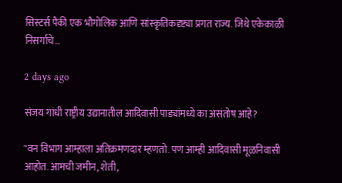सिस्टर्स पैकी एक भौगोलिक आणि सांस्कृतिकदृष्ट्या प्रगत राज्य. जिथे एकेकाळी निसर्गाचे…

2 days ago

संजय गांधी राष्ट्रीय उद्यानातील आदिवासी पाड्यांमध्ये का असंतोष आहे?

"वन विभाग आम्हाला अतिक्रमणदार म्हणतो. पण आम्ही आदिवासी मूळनिवासी आहोत. आमची जमीन, शेती,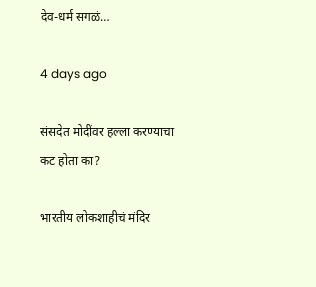देव-धर्म सगळं…

4 days ago

संसदेत मोदींवर हल्ला करण्याचा कट होता का?

भारतीय लोकशाहीचं मंदिर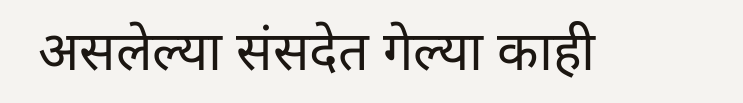असलेल्या संसदेत गेल्या काही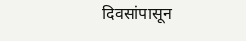दिवसांपासून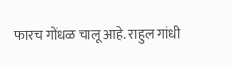फारच गोंधळ चालू आहे. राहुल गांधी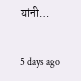यांनी…

5 days ago